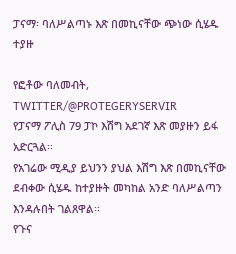ፓናማ፡ ባለሥልጣኑ እጽ በመኪናቸው ጭነው ሲሄዱ ተያዙ

የፎቶው ባለመብት, TWITTER/@PROTEGERYSERVIR
የፓናማ ፖሊስ 79 ፓኮ እሽግ አደገኛ እጽ መያዙን ይፋ አድርጓል፡፡
የአገሬው ሚዲያ ይህንን ያህል እሽግ እጽ በመኪናቸው ደብቀው ሲሄዱ ከተያዙት መካከል አንድ ባለሥልጣን እንዳሉበት ገልጸዋል፡፡
የጉና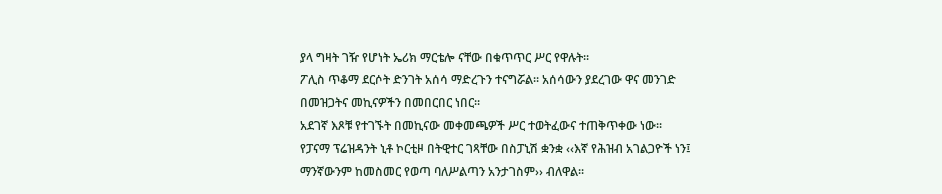ያላ ግዛት ገዥ የሆነት ኤሪክ ማርቴሎ ናቸው በቁጥጥር ሥር የዋሉት፡፡
ፖሊስ ጥቆማ ደርሶት ድንገት አሰሳ ማድረጉን ተናግሯል፡፡ አሰሳውን ያደረገው ዋና መንገድ በመዝጋትና መኪናዎችን በመበርበር ነበር፡፡
አደገኛ እጾቹ የተገኙት በመኪናው መቀመጫዎች ሥር ተወትፈውና ተጠቅጥቀው ነው፡፡
የፓናማ ፕሬዝዳንት ኒቶ ኮርቲዞ በትዊተር ገጻቸው በስፓኒሽ ቋንቋ ‹‹እኛ የሕዝብ አገልጋዮች ነን፤ ማንኛውንም ከመስመር የወጣ ባለሥልጣን አንታገስም›› ብለዋል፡፡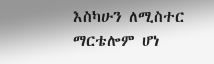እስካሁን ለሚስተር ማርቴሎም ሆነ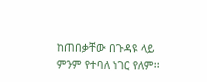ከጠበቃቸው በጉዳዩ ላይ ምንም የተባለ ነገር የለም፡፡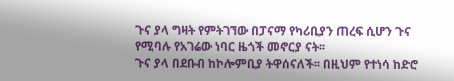ጉና ያላ ግዛት የምትገኘው በፓናማ የካሪቢያን ጠረፍ ሲሆን ጉና የሚባሉ የአገሬው ነባር ዜጎች መኖርያ ናት፡፡
ጉና ያላ በደቡብ ከኮሎምቢያ ትዋሰናለች፡፡ በዚህም የተነሳ ከድሮ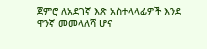ጀምሮ ለአደገኛ እጽ አስተላላፊዎች እንደ ዋንኛ መመላለሻ ሆና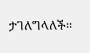ታገለግላለች፡፡